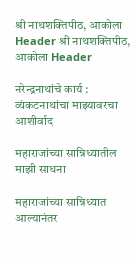श्री नाथशक्तिपीठ, आकोला Header श्री नाथशक्तिपीठ, आकोला Header

नरेन्द्रनाथांचे कार्य : व्यंकटनाथांचा माझ्यावरचा आशीर्वाद

महाराजांच्या सान्निध्यातील माझी साधना

महाराजांच्या सान्निध्यात आल्यानंतर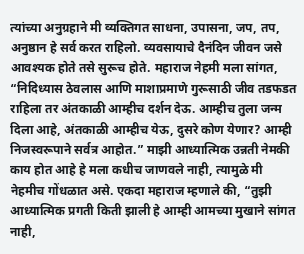त्यांच्या अनुग्रहाने मी व्यक्तिगत साधना, उपासना, जप, तप, अनुष्ठान हे सर्व करत राहिलो. व्यवसायाचे दैनंदिन जीवन जसे आवश्यक होते तसे सुरूच होते. महाराज नेहमी मला सांगत, “निदिध्यास ठेवलास आणि माशाप्रमाणे गुरूसाठी जीव तडफडत राहिला तर अंतकाळी आम्हीच दर्शन देऊ. आम्हीच तुला जन्म दिला आहे, अंतकाळी आम्हीच येऊ, दुसरे कोण येणार? आम्ही निजस्वरूपाने सर्वत्र आहोत.” माझी आध्यात्मिक उन्नती नेमकी काय होत आहे हे मला कधीच जाणवले नाही, त्यामुळे मी नेहमीच गोंधळात असे. एकदा महाराज म्हणाले की, “तुझी आध्यात्मिक प्रगती किती झाली हे आम्ही आमच्या मुखाने सांगत नाही,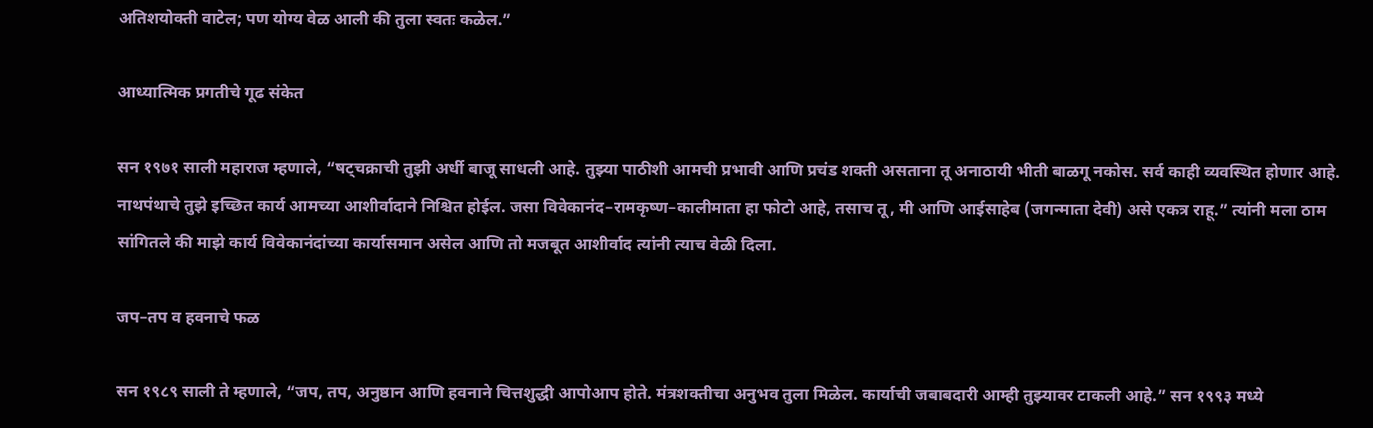अतिशयोक्ती वाटेल; पण योग्य वेळ आली की तुला स्वतः कळेल.”

आध्यात्मिक प्रगतीचे गूढ संकेत

सन १९७१ साली महाराज म्हणाले, “षट्चक्राची तुझी अर्धी बाजू साधली आहे. तुझ्या पाठीशी आमची प्रभावी आणि प्रचंड शक्ती असताना तू अनाठायी भीती बाळगू नकोस. सर्व काही व्यवस्थित होणार आहे. नाथपंथाचे तुझे इच्छित कार्य आमच्या आशीर्वादाने निश्चित होईल. जसा विवेकानंद–रामकृष्ण–कालीमाता हा फोटो आहे, तसाच तू, मी आणि आईसाहेब (जगन्माता देवी) असे एकत्र राहू.” त्यांनी मला ठाम सांगितले की माझे कार्य विवेकानंदांच्या कार्यासमान असेल आणि तो मजबूत आशीर्वाद त्यांनी त्याच वेळी दिला.

जप–तप व हवनाचे फळ

सन १९८९ साली ते म्हणाले, “जप, तप, अनुष्ठान आणि हवनाने चित्तशुद्धी आपोआप होते. मंत्रशक्तीचा अनुभव तुला मिळेल. कार्याची जबाबदारी आम्ही तुझ्यावर टाकली आहे.” सन १९९३ मध्ये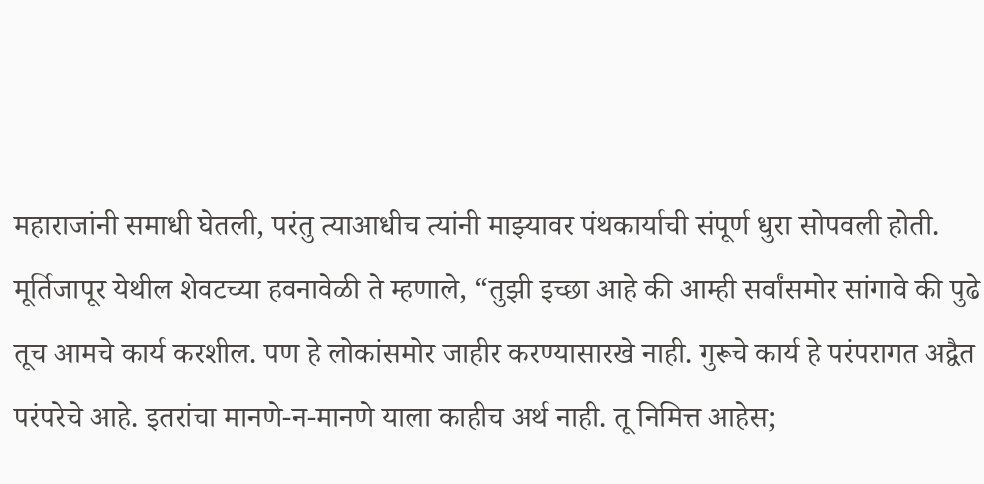महाराजांनी समाधी घेतली, परंतु त्याआधीच त्यांनी माझ्यावर पंथकार्याची संपूर्ण धुरा सोपवली होती. मूर्तिजापूर येथील शेवटच्या हवनावेळी ते म्हणाले, “तुझी इच्छा आहे की आम्ही सर्वांसमोर सांगावे की पुढे तूच आमचे कार्य करशील. पण हे लोकांसमोर जाहीर करण्यासारखे नाही. गुरूचे कार्य हे परंपरागत अद्वैत परंपरेचे आहे. इतरांचा मानणे-न-मानणे याला काहीच अर्थ नाही. तू निमित्त आहेस;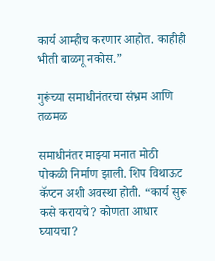कार्य आम्हीच करणार आहोत. काहीही भीती बाळगू नकोस.”

गुरूंच्या समाधीनंतरचा संभ्रम आणि तळमळ

समाधीनंतर माझ्या मनात मोठी पोकळी निर्माण झाली. शिप विथाऊट कॅप्टन अशी अवस्था होती. “कार्य सुरू कसे करायचे? कोणता आधार घ्यायचा?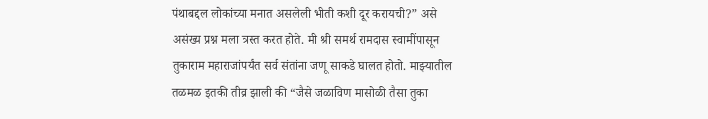पंथाबद्दल लोकांच्या मनात असलेली भीती कशी दूर करायची?” असे असंख्य प्रश्न मला त्रस्त करत होते. मी श्री समर्थ रामदास स्वामींपासून तुकाराम महाराजांपर्यंत सर्व संतांना जणू साकडे घालत होतो. माझ्यातील तळमळ इतकी तीव्र झाली की “जैसे जळाविण मासोळी तैसा तुका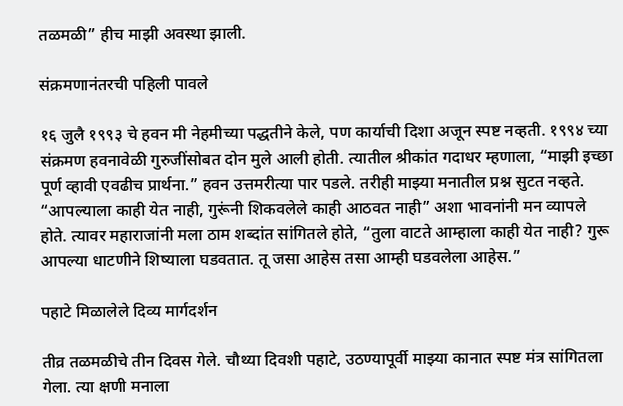तळमळी” हीच माझी अवस्था झाली.

संक्रमणानंतरची पहिली पावले

१६ जुलै १९९३ चे हवन मी नेहमीच्या पद्धतीने केले, पण कार्याची दिशा अजून स्पष्ट नव्हती. १९९४ च्या संक्रमण हवनावेळी गुरुजींसोबत दोन मुले आली होती. त्यातील श्रीकांत गदाधर म्हणाला, “माझी इच्छा पूर्ण व्हावी एवढीच प्रार्थना.” हवन उत्तमरीत्या पार पडले. तरीही माझ्या मनातील प्रश्न सुटत नव्हते. “आपल्याला काही येत नाही, गुरूंनी शिकवलेले काही आठवत नाही” अशा भावनांनी मन व्यापले होते. त्यावर महाराजांनी मला ठाम शब्दांत सांगितले होते, “तुला वाटते आम्हाला काही येत नाही? गुरू आपल्या धाटणीने शिष्याला घडवतात. तू जसा आहेस तसा आम्ही घडवलेला आहेस.”

पहाटे मिळालेले दिव्य मार्गदर्शन

तीव्र तळमळीचे तीन दिवस गेले. चौथ्या दिवशी पहाटे, उठण्यापूर्वी माझ्या कानात स्पष्ट मंत्र सांगितला गेला. त्या क्षणी मनाला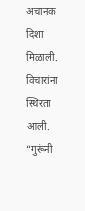अचानक दिशा मिळाली. विचारांना स्थिरता आली. “गुरूंनी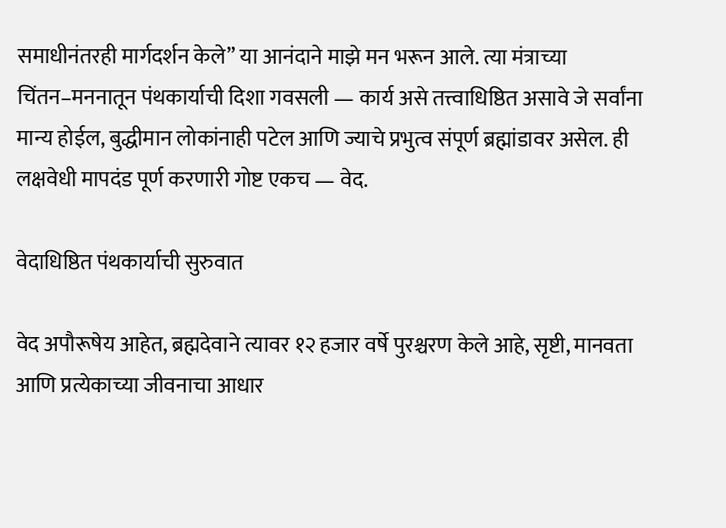समाधीनंतरही मार्गदर्शन केले” या आनंदाने माझे मन भरून आले. त्या मंत्राच्या चिंतन–मननातून पंथकार्याची दिशा गवसली — कार्य असे तत्त्वाधिष्ठित असावे जे सर्वांना मान्य होईल, बुद्धीमान लोकांनाही पटेल आणि ज्याचे प्रभुत्व संपूर्ण ब्रह्मांडावर असेल. ही लक्षवेधी मापदंड पूर्ण करणारी गोष्ट एकच — वेद.

वेदाधिष्ठित पंथकार्याची सुरुवात

वेद अपौरूषेय आहेत, ब्रह्मदेवाने त्यावर १२ हजार वर्षे पुरश्चरण केले आहे, सृष्टी, मानवता आणि प्रत्येकाच्या जीवनाचा आधार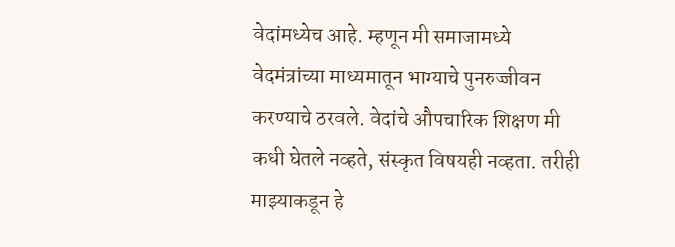वेदांमध्येच आहे. म्हणून मी समाजामध्ये वेदमंत्रांच्या माध्यमातून भाग्याचे पुनरुज्जीवन करण्याचे ठरवले. वेदांचे औपचारिक शिक्षण मी कधी घेतले नव्हते, संस्कृत विषयही नव्हता. तरीही माझ्याकडून हे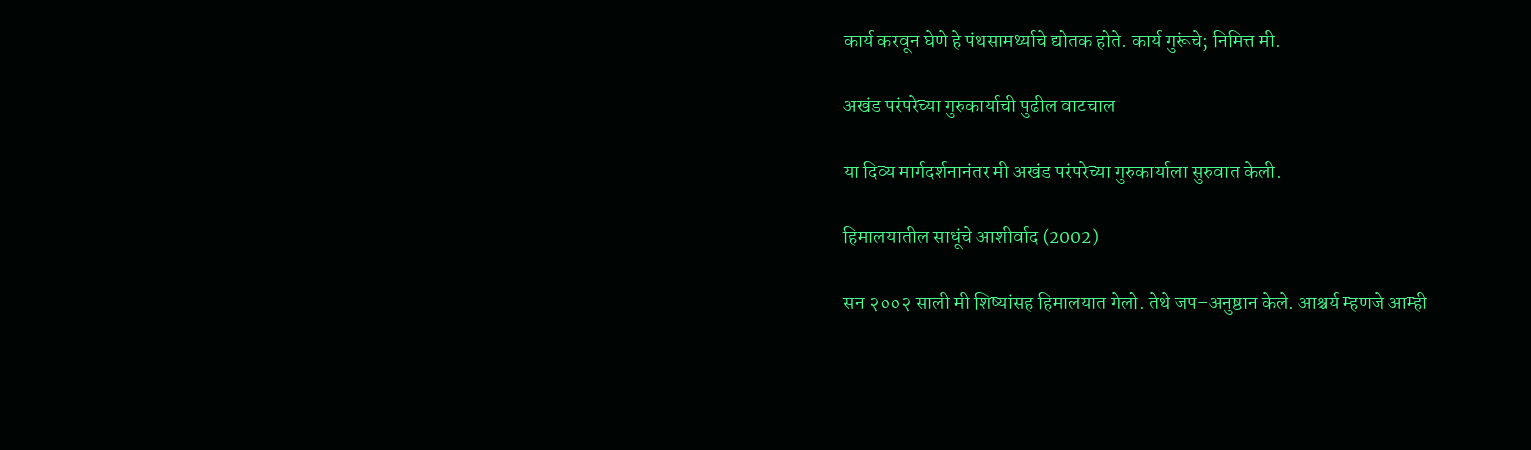कार्य करवून घेणे हे पंथसामर्थ्याचे द्योतक होते. कार्य गुरूंचे; निमित्त मी.

अखंड परंपरेच्या गुरुकार्याची पुढील वाटचाल

या दिव्य मार्गदर्शनानंतर मी अखंड परंपरेच्या गुरुकार्याला सुरुवात केली.

हिमालयातील साधूंचे आशीर्वाद (2002)

सन २००२ साली मी शिष्यांसह हिमालयात गेलो. तेथे जप–अनुष्ठान केले. आश्चर्य म्हणजे आम्ही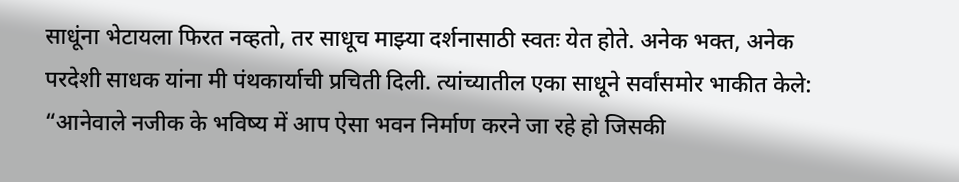साधूंना भेटायला फिरत नव्हतो, तर साधूच माझ्या दर्शनासाठी स्वतः येत होते. अनेक भक्त, अनेक परदेशी साधक यांना मी पंथकार्याची प्रचिती दिली. त्यांच्यातील एका साधूने सर्वांसमोर भाकीत केले: “आनेवाले नजीक के भविष्य में आप ऐसा भवन निर्माण करने जा रहे हो जिसकी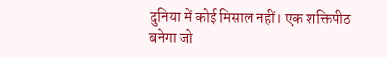दुनिया में कोई मिसाल नहीं। एक शक्तिपीठ बनेगा जो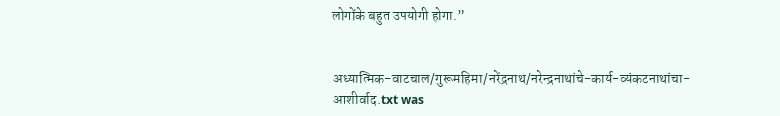लोगोंके बहुत उपयोगी होगा.”


अध्यात्मिक-वाटचाल/गुरूमहिमा/नरेंद्रनाथ/नरेन्द्रनाथांचे-कार्य-व्यंकटनाथांचा-आशीर्वाद.txt was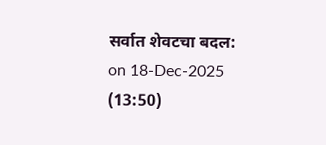सर्वात शेवटचा बदल: on 18-Dec-2025 (13:50)